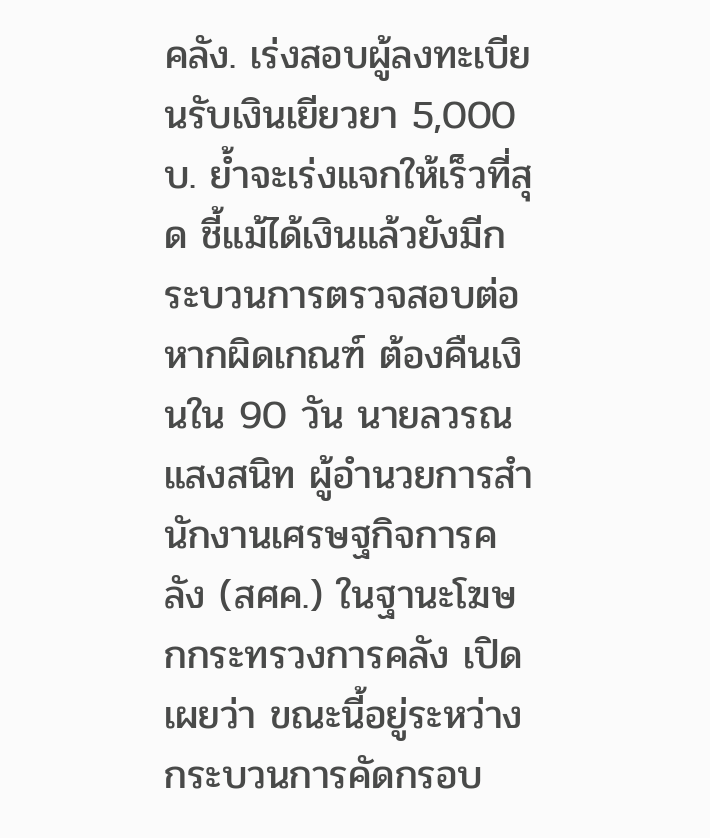คลัง. เร่งสอบผู้ลงทะเบียนรับเงินเยียวยา 5,000 บ. ย้ำจะเร่งแจกให้เร็วที่สุด ชี้แม้ได้เงินแล้วยังมีกระบวนการตรวจสอบต่อ หากผิดเกณฑ์ ต้องคืนเงินใน 90 วัน นายลวรณ แสงสนิท ผู้อำนวยการสำนักงานเศรษฐกิจการคลัง (สศค.) ในฐานะโฆษกกระทรวงการคลัง เปิดเผยว่า ขณะนี้อยู่ระหว่างกระบวนการคัดกรอบ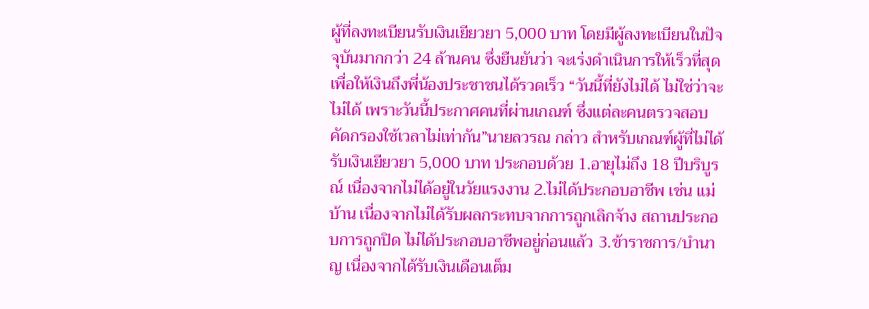ผู้ที่ลงทะเบียนรับเงินเยียวยา 5,000 บาท โดยมีผู้ลงทะเบียนในปัจจุบันมากกว่า 24 ล้านคน ซึ่งยืนยันว่า จะเร่งดำเนินการให้เร็วที่สุด เพื่อให้เงินถึงพี่น้องประชาชนได้รวดเร็ว “วันนี้ที่ยังไม่ได้ ไม่ใช่ว่าจะไม่ได้ เพราะวันนี้ประกาศคนที่ผ่านเกณฑ์ ซึ่งแต่ละคนตรวจสอบคัดกรองใช้เวลาไม่เท่ากัน”นายลวรณ กล่าว สำหรับเกณฑ์ผู้ที่ไม่ได้รับเงินเยียวยา 5,000 บาท ประกอบด้วย 1.อายุไม่ถึง 18 ปีบริบูรณ์ เนื่องจากไม่ได้อยู่ในวัยแรงงาน 2.ไม่ได้ประกอบอาชีพ เช่น แม่บ้าน เนื่องจากไม่ได้รับผลกระทบจากการถูกเลิกจ้าง สถานประกอบการถูกปิด ไม่ได้ประกอบอาชีพอยู่ก่อนแล้ว 3.ข้าราชการ/บำนาญ เนื่องจากได้รับเงินเดือนเต็ม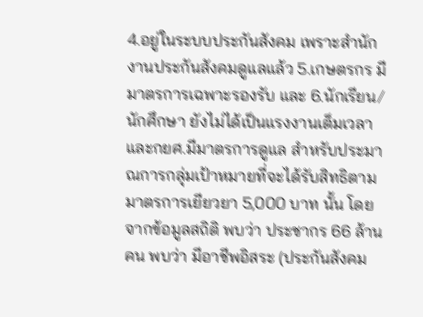4.อยู่ในระบบประกันสังคม เพราะสำนักงานประกันสังคมดูแลแล้ว 5.เกษตรกร มีมาตรการเฉพาะรองรับ และ 6.นักเรียน/นักศึกษา ยังไม่ได้เป็นแรงงานเต็มเวลา และกยศ.มีมาตรการดูแล สำหรับประมาณการกลุ่มเป้าหมายที่จะได้รับสิทธิตามมาตรการเยียวยา 5,000 บาท นั้น โดยจากข้อมูลสถิติ พบว่า ประชากร 66 ล้านคน พบว่า มีอาชีพอิสระ (ประกันสังคม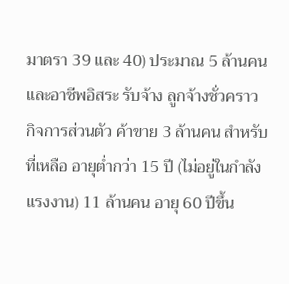มาตรา 39 และ 40) ประมาณ 5 ล้านคน และอาชีพอิสระ รับจ้าง ลูกจ้างชั่วคราว กิจการส่วนตัว ค้าขาย 3 ล้านคน สำหรับที่เหลือ อายุต่ำกว่า 15 ปี (ไม่อยู่ในกำลังแรงงาน) 11 ล้านคน อายุ 60 ปีขึ้น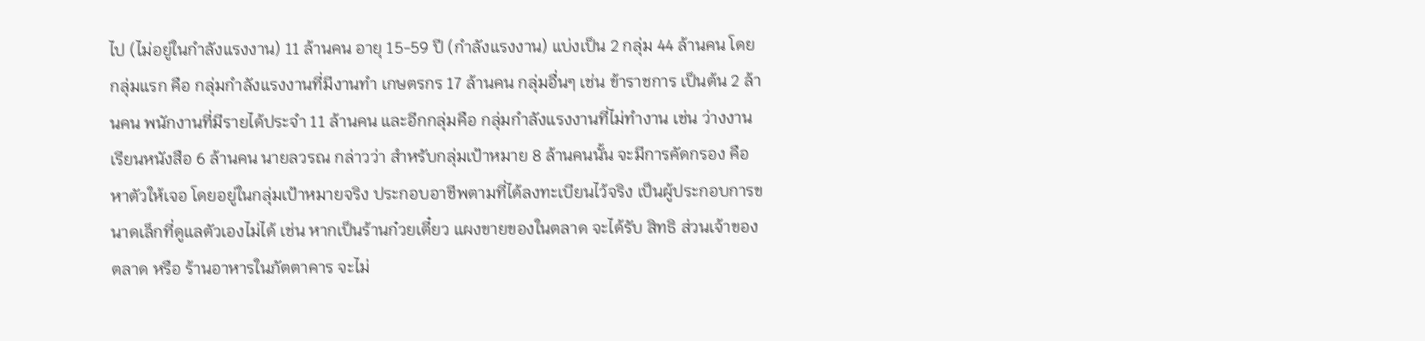ไป (ไม่อยู่ในกำลังแรงงาน) 11 ล้านคน อายุ 15-59 ปี (กำลังแรงงาน) แบ่งเป็น 2 กลุ่ม 44 ล้านคน โดยกลุ่มแรก คือ กลุ่มกำลังแรงงานที่มีงานทำ เกษตรกร 17 ล้านคน กลุ่มอื่นๆ เช่น ข้าราชการ เป็นต้น 2 ล้านคน พนักงานที่มีรายได้ประจำ 11 ล้านคน และอีกกลุ่มคือ กลุ่มกำลังแรงงานที่ไม่ทำงาน เช่น ว่างงาน เรียนหนังสือ 6 ล้านคน นายลวรณ กล่าวว่า สำหรับกลุ่มเป้าหมาย 8 ล้านคนนั้น จะมีการคัดกรอง คือ หาตัวให้เจอ โดยอยู่ในกลุ่มเป้าหมายจริง ประกอบอาชีพตามที่ได้ลงทะเบียนไว้จริง เป็นผู้ประกอบการขนาดเล็กที่ดูแลตัวเองไม่ได้ เช่น หากเป็นร้านก๋วยเตี๋ยว แผงขายของในตลาด จะได้รับ สิทธิ ส่วนเจ้าของตลาด หรือ ร้านอาหารในภัตตาคาร จะไม่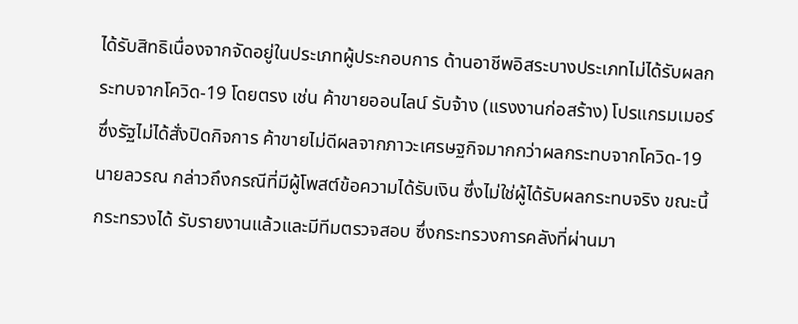ได้รับสิทธิเนื่องจากจัดอยู่ในประเภทผู้ประกอบการ ด้านอาชีพอิสระบางประเภทไม่ได้รับผลกระทบจากโควิด-19 โดยตรง เช่น ค้าขายออนไลน์ รับจ้าง (แรงงานก่อสร้าง) โปรแกรมเมอร์ ซึ่งรัฐไม่ได้สั่งปิดกิจการ ค้าขายไม่ดีผลจากภาวะเศรษฐกิจมากกว่าผลกระทบจากโควิด-19 นายลวรณ กล่าวถึงกรณีที่มีผู้โพสต์ข้อความได้รับเงิน ซึ่งไม่ใช่ผู้ได้รับผลกระทบจริง ขณะนี้กระทรวงได้ รับรายงานแล้วและมีทีมตรวจสอบ ซึ่งกระทรวงการคลังที่ผ่านมา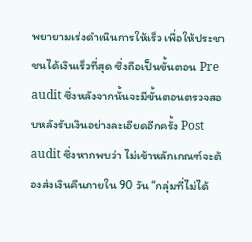พยายามเร่งดำเนินการให้เร็ว เพื่อให้ประชาชนได้เงินเร็วที่สุด ซึ่งถือเป็นขั้นตอน Pre audit ซึ่งหลังจากนั้นจะมีขั้นตอนตรวจสอบหลังรับเงินอย่างละเอียดอีกครั้ง Post audit ซึ่งหากพบว่า ไม่เข้าหลักเกณฑ์จะต้องส่งเงินคืนภายใน 90 วัน “กลุ่มที่ไม่ได้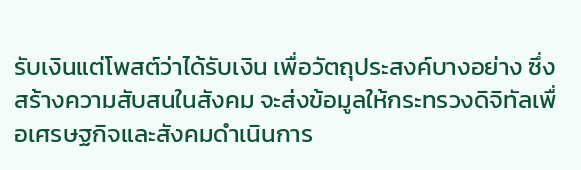รับเงินแต่โพสต์ว่าได้รับเงิน เพื่อวัตถุประสงค์บางอย่าง ซึ่งสร้างความสับสนในสังคม จะส่งข้อมูลให้กระทรวงดิจิทัลเพื่อเศรษฐกิจและสังคมดำเนินการ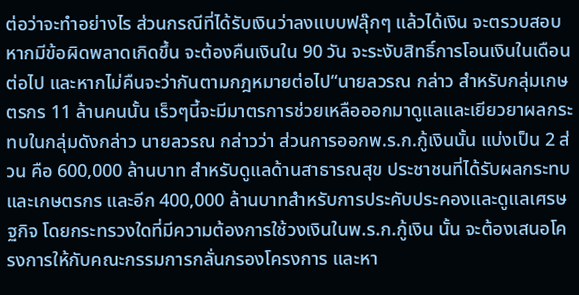ต่อว่าจะทำอย่างไร ส่วนกรณีที่ได้รับเงินว่าลงแบบฟลุ๊กๆ แล้วได้เงิน จะตรวบสอบหากมีข้อผิดพลาดเกิดขึ้น จะต้องคืนเงินใน 90 วัน จะระงับสิทธิ์การโอนเงินในเดือนต่อไป และหากไม่คืนจะว่ากันตามกฎหมายต่อไป“นายลวรณ กล่าว สำหรับกลุ่มเกษตรกร 11 ล้านคนนั้น เร็วๆนี้จะมีมาตรการช่วยเหลือออกมาดูแลและเยียวยาผลกระทบในกลุ่มดังกล่าว นายลวรณ กล่าวว่า ส่วนการออกพ.ร.ก.กู้เงินนั้น แบ่งเป็น 2 ส่วน คือ 600,000 ล้านบาท สำหรับดูแลด้านสาธารณสุข ประชาชนที่ได้รับผลกระทบและเกษตรกร และอีก 400,000 ล้านบาทสำหรับการประคับประคองและดูแลเศรษฐกิจ โดยกระทรวงใดที่มีความต้องการใช้วงเงินในพ.ร.ก.กู้เงิน นั้น จะต้องเสนอโครงการให้กับคณะกรรมการกลั่นกรองโครงการ และหา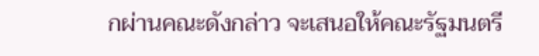กผ่านคณะดังกล่าว จะเสนอให้คณะรัฐมนตรี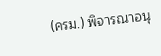(ครม.) พิจารณาอนุ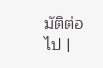มัติต่อไป |